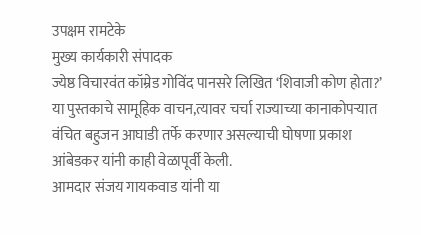उपक्षम रामटेके
मुख्य कार्यकारी संपादक
ज्येष्ठ विचारवंत कॉम्रेड गोविंद पानसरे लिखित ‘शिवाजी कोण होता?’ या पुस्तकाचे सामूहिक वाचन,त्यावर चर्चा राज्याच्या कानाकोपऱ्यात वंचित बहुजन आघाडी तर्फे करणार असल्याची घोषणा प्रकाश आंबेडकर यांनी काही वेळापूर्वी केली.
आमदार संजय गायकवाड यांनी या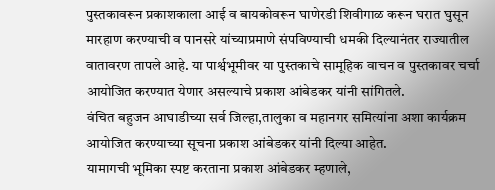पुस्तकावरून प्रकाशकाला आई व बायकोवरून घाणेरडी शिवीगाळ करून घरात घुसून मारहाण करण्याची व पानसरे यांच्याप्रमाणे संपविण्याची धमकी दिल्यानंतर राज्यातील वातावरण तापले आहे. या पार्श्वभूमीवर या पुस्तकाचे सामूहिक वाचन व पुस्तकावर चर्चा आयोजित करण्यात येणार असल्याचे प्रकाश आंबेडकर यांनी सांगितले.
वंचित बहुजन आघाडीच्या सर्व जिल्हा,तालुका व महानगर समित्यांना अशा कार्यक्रम आयोजित करण्याच्या सूचना प्रकाश आंबेडकर यांनी दिल्या आहेत.
यामागची भूमिका स्पष्ट करताना प्रकाश आंबेडकर म्हणाले,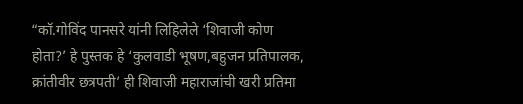“कॉ.गोविंद पानसरे यांनी लिहिलेले ‘शिवाजी कोण होता?’ हे पुस्तक हे ‘कुलवाडी भूषण,बहुजन प्रतिपालक, क्रांतीवीर छत्रपती’ ही शिवाजी महाराजांची खरी प्रतिमा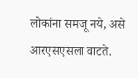लोकांना समजू नये, असे आरएसएसला वाटते.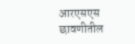आरएसएस छावणीतील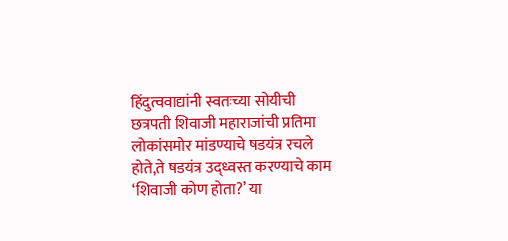हिंदुत्ववाद्यांनी स्वतःच्या सोयीची छत्रपती शिवाजी महाराजांची प्रतिमा लोकांसमोर मांडण्याचे षडयंत्र रचले होते,ते षडयंत्र उद्ध्वस्त करण्याचे काम ‘शिवाजी कोण होता?’ या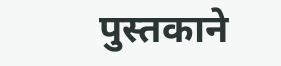पुस्तकाने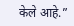केले आहे.”